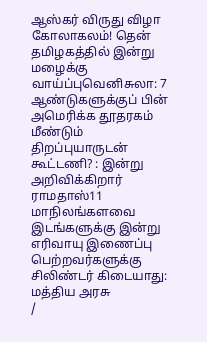ஆஸ்கர் விருது விழா கோலாகலம்! தென் தமிழகத்தில் இன்று மழைக்கு வாய்ப்புவெனிசுலா: 7 ஆண்டுகளுக்குப் பின் அமெரிக்க தூதரகம் மீண்டும் திறப்புயாருடன் கூட்டணி? : இன்று அறிவிக்கிறார் ராமதாஸ்11 மாநிலங்களவை இடங்களுக்கு இன்று எரிவாயு இணைப்பு பெற்றவர்களுக்கு சிலிண்டர் கிடையாது: மத்திய அரசு
/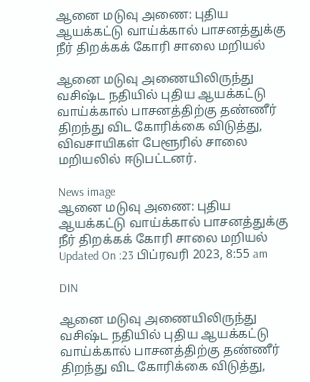ஆனை மடுவு அணை: புதிய ஆயக்கட்டு வாய்க்கால் பாசனத்துக்கு நீர் திறக்கக் கோரி சாலை மறியல்

ஆனை மடுவு அணையிலிருந்து வசிஷ்ட நதியில் புதிய ஆயக்கட்டு வாய்க்கால் பாசனத்திற்கு தண்ணீர் திறந்து விட கோரிக்கை விடுத்து, விவசாயிகள் பேளூரில் சாலை மறியலில் ஈடுபட்டனர்.

News image
ஆனை மடுவு அணை: புதிய ஆயக்கட்டு வாய்க்கால் பாசனத்துக்கு நீர் திறக்கக் கோரி சாலை மறியல்
Updated On :23 பிப்ரவரி 2023, 8:55 am

DIN

ஆனை மடுவு அணையிலிருந்து வசிஷ்ட நதியில் புதிய ஆயக்கட்டு வாய்க்கால் பாசனத்திற்கு தண்ணீர் திறந்து விட கோரிக்கை விடுத்து,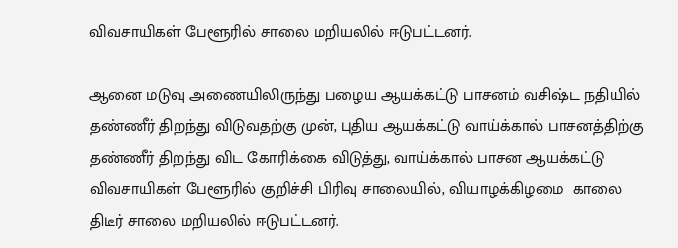விவசாயிகள் பேளூரில் சாலை மறியலில் ஈடுபட்டனர்.

ஆனை மடுவு அணையிலிருந்து பழைய ஆயக்கட்டு பாசனம் வசிஷ்ட நதியில் தண்ணீர் திறந்து விடுவதற்கு முன், புதிய ஆயக்கட்டு வாய்க்கால் பாசனத்திற்கு தண்ணீர் திறந்து விட கோரிக்கை விடுத்து, வாய்க்கால் பாசன ஆயக்கட்டு விவசாயிகள் பேளூரில் குறிச்சி பிரிவு சாலையில், வியாழக்கிழமை  காலை திடீர் சாலை மறியலில் ஈடுபட்டனர்.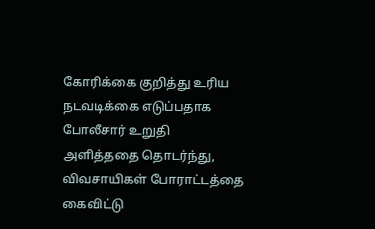கோரிக்கை குறித்து உரிய நடவடிக்கை எடுப்பதாக போலீசார் உறுதி அளித்ததை தொடர்ந்து, விவசாயிகள் போராட்டத்தை கைவிட்டு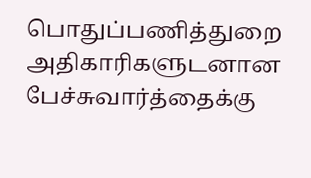பொதுப்பணித்துறை அதிகாரிகளுடனான பேச்சுவார்த்தைக்கு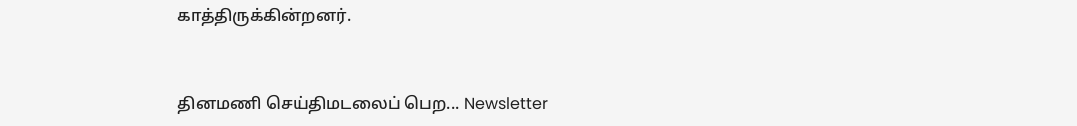காத்திருக்கின்றனர்.


தினமணி செய்திமடலைப் பெற... Newsletter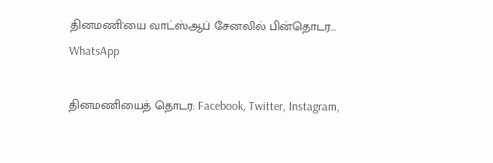தினமணி'யை வாட்ஸ்ஆப் சேனலில் பின்தொடர... WhatsApp

தினமணியைத் தொடர: Facebook, Twitter, Instagram,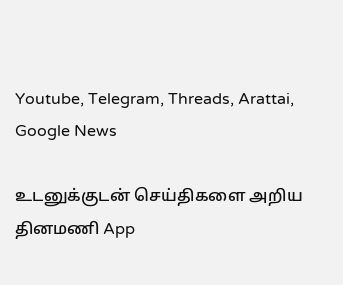Youtube, Telegram, Threads, Arattai, Google News

உடனுக்குடன் செய்திகளை அறிய தினமணி App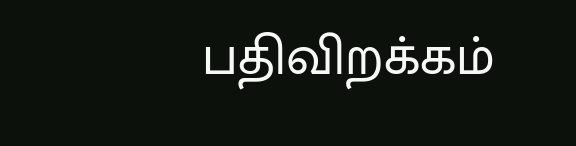பதிவிறக்கம்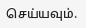செய்யவும்.